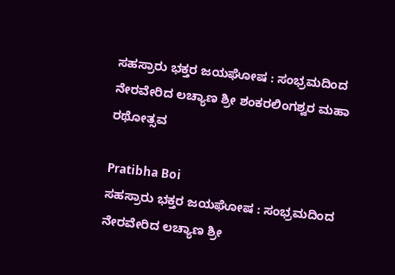ಸಹಸ್ರಾರು ಭಕ್ತರ ಜಯಘೋಷ : ಸಂಭ್ರಮದಿಂದ ನೇರವೇರಿದ ಲಚ್ಯಾಣ ಶ್ರೀ ಶಂಕರಲಿಂಗಶ್ವರ ಮಹಾ ರಥೋತ್ಸವ

Pratibha Boi
ಸಹಸ್ರಾರು ಭಕ್ತರ ಜಯಘೋಷ : ಸಂಭ್ರಮದಿಂದ ನೇರವೇರಿದ ಲಚ್ಯಾಣ ಶ್ರೀ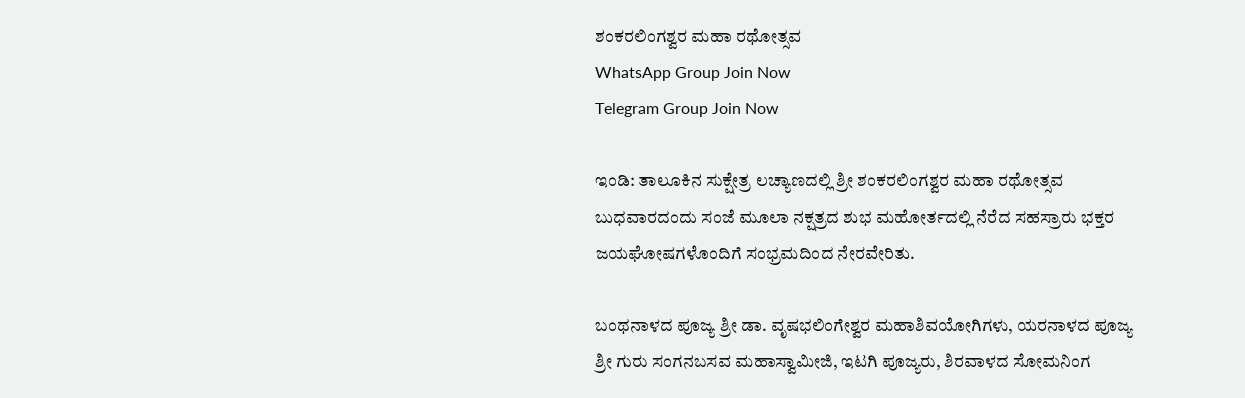ಶಂಕರಲಿಂಗಶ್ವರ ಮಹಾ ರಥೋತ್ಸವ
WhatsApp Group Join Now
Telegram Group Join Now

ಇಂಡಿ: ತಾಲೂಕಿನ ಸುಕ್ಷೇತ್ರ ಲಚ್ಯಾಣದಲ್ಲಿ ಶ್ರೀ ಶಂಕರಲಿಂಗಶ್ವರ ಮಹಾ ರಥೋತ್ಸವ ಬುಧವಾರದಂದು ಸಂಜೆ ಮೂಲಾ ನಕ್ಷತ್ರದ ಶುಭ ಮಹೋರ್ತದಲ್ಲಿ ನೆರೆದ ಸಹಸ್ರಾರು ಭಕ್ತರ ಜಯಘೋಷಗಳೊಂದಿಗೆ ಸಂಭ್ರಮದಿಂದ ನೇರವೇರಿತು.

ಬಂಥನಾಳದ ಪೂಜ್ಯ ಶ್ರೀ ಡಾ. ವೃಷಭಲಿಂಗೇಶ್ವರ ಮಹಾಶಿವಯೋಗಿಗಳು, ಯರನಾಳದ ಪೂಜ್ಯ ಶ್ರೀ ಗುರು ಸಂಗನಬಸವ ಮಹಾಸ್ವಾಮೀಜಿ, ಇಟಗಿ ಪೂಜ್ಯರು, ಶಿರವಾಳದ ಸೋಮನಿಂಗ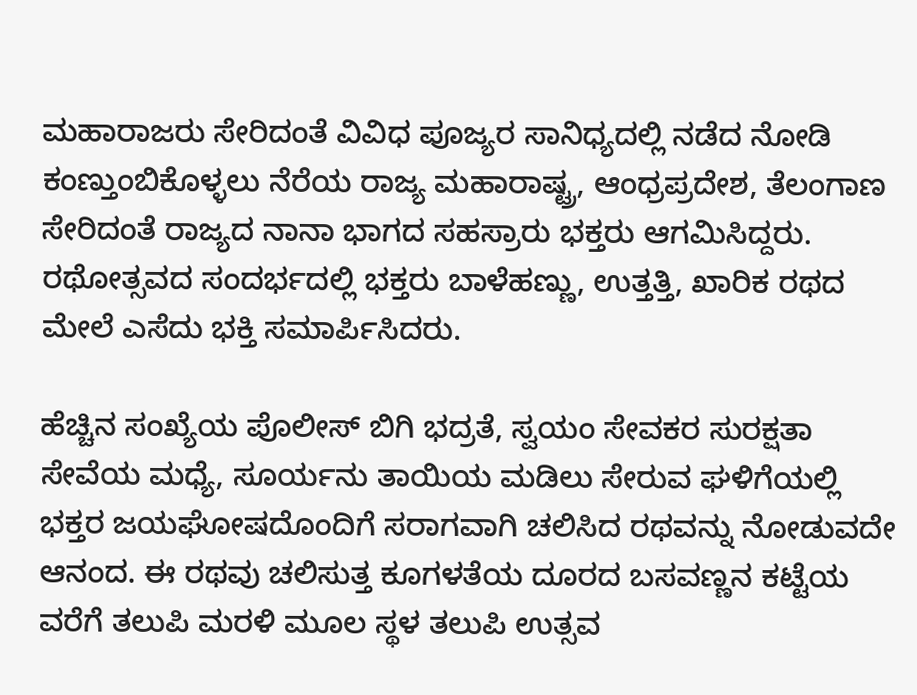ಮಹಾರಾಜರು ಸೇರಿದಂತೆ ವಿವಿಧ ಪೂಜ್ಯರ ಸಾನಿಧ್ಯದಲ್ಲಿ ನಡೆದ ನೋಡಿ ಕಂಣ್ತುಂಬಿಕೊಳ್ಳಲು ನೆರೆಯ ರಾಜ್ಯ ಮಹಾರಾಷ್ಟ್ರ, ಆಂಧ್ರಪ್ರದೇಶ, ತೆಲಂಗಾಣ ಸೇರಿದಂತೆ ರಾಜ್ಯದ ನಾನಾ ಭಾಗದ ಸಹಸ್ರಾರು ಭಕ್ತರು ಆಗಮಿಸಿದ್ದರು. ರಥೋತ್ಸವದ ಸಂದರ್ಭದಲ್ಲಿ ಭಕ್ತರು ಬಾಳೆಹಣ್ಣು, ಉತ್ತತ್ತಿ, ಖಾರಿಕ ರಥದ ಮೇಲೆ ಎಸೆದು ಭಕ್ತಿ ಸಮಾರ್ಪಿಸಿದರು.

ಹೆಚ್ಚಿನ ಸಂಖ್ಯೆಯ ಪೊಲೀಸ್ ಬಿಗಿ ಭದ್ರತೆ, ಸ್ವಯಂ ಸೇವಕರ ಸುರಕ್ಷತಾ ಸೇವೆಯ ಮಧ್ಯೆ, ಸೂರ್ಯನು ತಾಯಿಯ ಮಡಿಲು ಸೇರುವ ಘಳಿಗೆಯಲ್ಲಿ ಭಕ್ತರ ಜಯಘೋಷದೊಂದಿಗೆ ಸರಾಗವಾಗಿ ಚಲಿಸಿದ ರಥವನ್ನು ನೋಡುವದೇ ಆನಂದ. ಈ ರಥವು ಚಲಿಸುತ್ತ ಕೂಗಳತೆಯ ದೂರದ ಬಸವಣ್ಣನ ಕಟ್ಟೆಯ ವರೆಗೆ ತಲುಪಿ ಮರಳಿ ಮೂಲ ಸ್ಥಳ ತಲುಪಿ ಉತ್ಸವ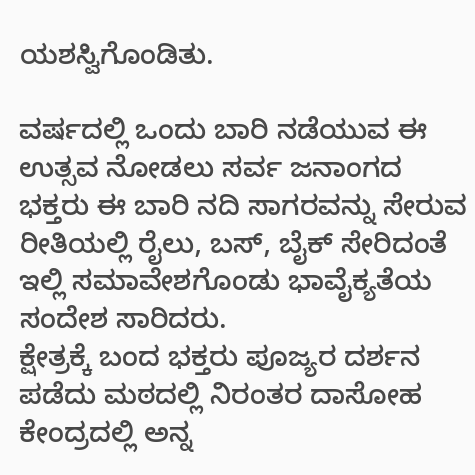ಯಶಸ್ವಿಗೊಂಡಿತು.

ವರ್ಷದಲ್ಲಿ ಒಂದು ಬಾರಿ ನಡೆಯುವ ಈ ಉತ್ಸವ ನೋಡಲು ಸರ್ವ ಜನಾಂಗದ ಭಕ್ತರು ಈ ಬಾರಿ ನದಿ ಸಾಗರವನ್ನು ಸೇರುವ ರೀತಿಯಲ್ಲಿ ರೈಲು, ಬಸ್, ಬೈಕ್ ಸೇರಿದಂತೆ ಇಲ್ಲಿ ಸಮಾವೇಶಗೊಂಡು ಭಾವೈಕ್ಯತೆಯ ಸಂದೇಶ ಸಾರಿದರು.
ಕ್ಷೇತ್ರಕ್ಕೆ ಬಂದ ಭಕ್ತರು ಪೂಜ್ಯರ ದರ್ಶನ ಪಡೆದು ಮಠದಲ್ಲಿ ನಿರಂತರ ದಾಸೋಹ ಕೇಂದ್ರದಲ್ಲಿ ಅನ್ನ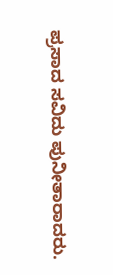ಪ್ರಸಾದ ಸವಿದು ಪುನೀತಾರಾದರು.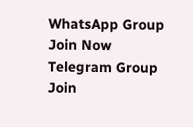WhatsApp Group Join Now
Telegram Group Join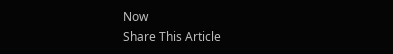Now
Share This Article